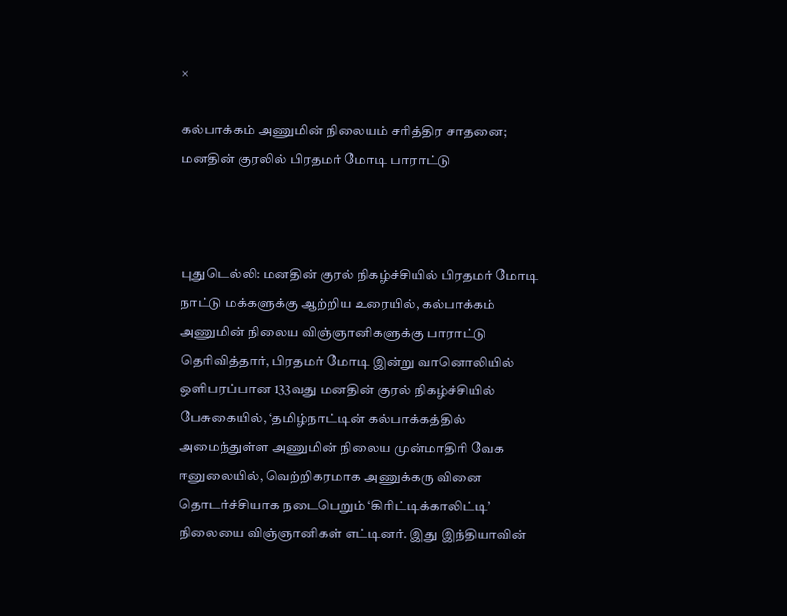×

கல்பாக்கம் அணுமின் நிலையம் சரித்திர சாதனை; மனதின் குரலில் பிரதமர் மோடி பாராட்டு



புதுடெல்லி: மனதின் குரல் நிகழ்ச்சியில் பிரதமர் மோடி நாட்டு மக்களுக்கு ஆற்றிய உரையில், கல்பாக்கம் அணுமின் நிலைய விஞ்ஞானிகளுக்கு பாராட்டு தெரிவித்தார், பிரதமர் மோடி இன்று வானொலியில் ஒளிபரப்பான 133வது மனதின் குரல் நிகழ்ச்சியில் பேசுகையில், ‘தமிழ்நாட்டின் கல்பாக்கத்தில் அமைந்துள்ள அணுமின் நிலைய முன்மாதிரி வேக ஈனுலையில், வெற்றிகரமாக அணுக்கரு வினை தொடர்ச்சியாக நடைபெறும் ‘கிரிட்டிக்காலிட்டி’ நிலையை விஞ்ஞானிகள் எட்டினர். இது இந்தியாவின்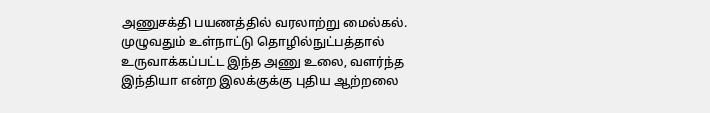அணுசக்தி பயணத்தில் வரலாற்று மைல்கல். முழுவதும் உள்நாட்டு தொழில்நுட்பத்தால் உருவாக்கப்பட்ட இந்த அணு உலை, வளர்ந்த இந்தியா என்ற இலக்குக்கு புதிய ஆற்றலை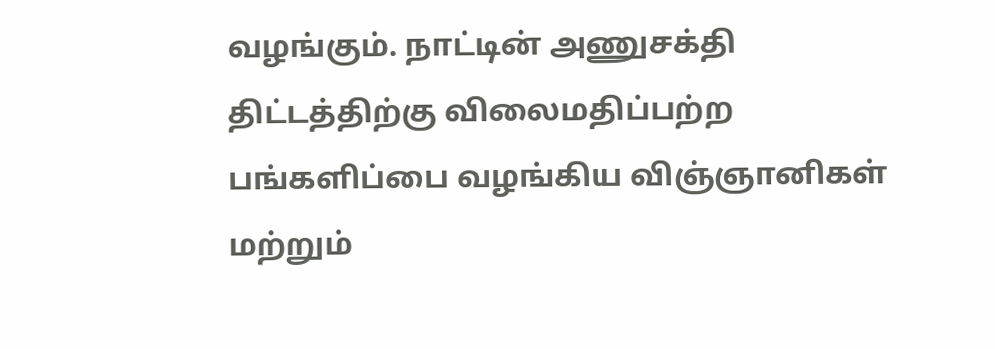வழங்கும். நாட்டின் அணுசக்தி திட்டத்திற்கு விலைமதிப்பற்ற பங்களிப்பை வழங்கிய விஞ்ஞானிகள் மற்றும்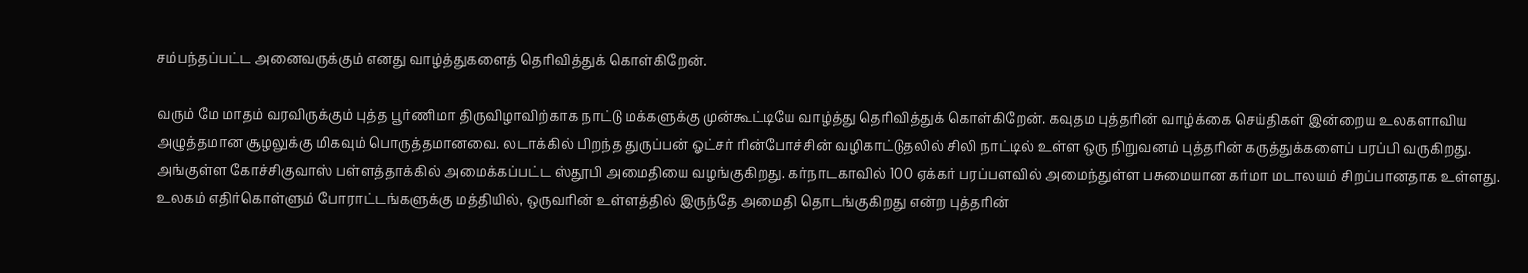சம்பந்தப்பட்ட அனைவருக்கும் எனது வாழ்த்துகளைத் தெரிவித்துக் கொள்கிறேன்.

வரும் மே மாதம் வரவிருக்கும் புத்த பூர்ணிமா திருவிழாவிற்காக நாட்டு மக்களுக்கு முன்கூட்டியே வாழ்த்து தெரிவித்துக் கொள்கிறேன். கவுதம புத்தரின் வாழ்க்கை செய்திகள் இன்றைய உலகளாவிய அழுத்தமான சூழலுக்கு மிகவும் பொருத்தமானவை. லடாக்கில் பிறந்த துருப்பன் ஓட்சர் ரின்போச்சின் வழிகாட்டுதலில் சிலி நாட்டில் உள்ள ஒரு நிறுவனம் புத்தரின் கருத்துக்களைப் பரப்பி வருகிறது. அங்குள்ள கோச்சிகுவாஸ் பள்ளத்தாக்கில் அமைக்கப்பட்ட ஸ்தூபி அமைதியை வழங்குகிறது. கர்நாடகாவில் 100 ஏக்கர் பரப்பளவில் அமைந்துள்ள பசுமையான கர்மா மடாலயம் சிறப்பானதாக உள்ளது. உலகம் எதிர்கொள்ளும் போராட்டங்களுக்கு மத்தியில், ஒருவரின் உள்ளத்தில் இருந்தே அமைதி தொடங்குகிறது என்ற புத்தரின்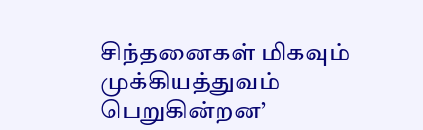சிந்தனைகள் மிகவும் முக்கியத்துவம் பெறுகின்றன’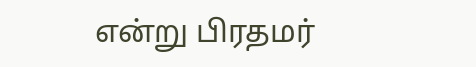என்று பிரதமர்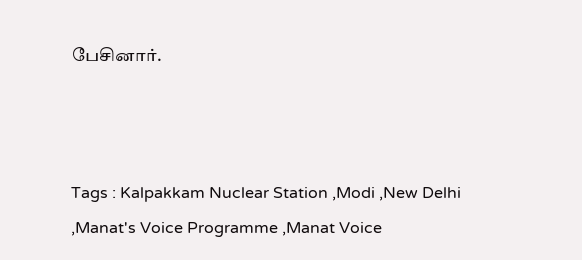பேசினார்.



Tags : Kalpakkam Nuclear Station ,Modi ,New Delhi ,Manat's Voice Programme ,Manat Voice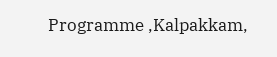Programme ,Kalpakkam,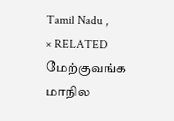Tamil Nadu ,
× RELATED மேற்குவங்க மாநில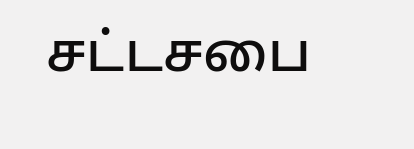சட்டசபை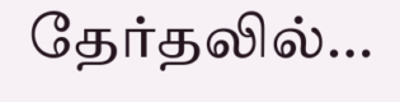தேர்தலில்...